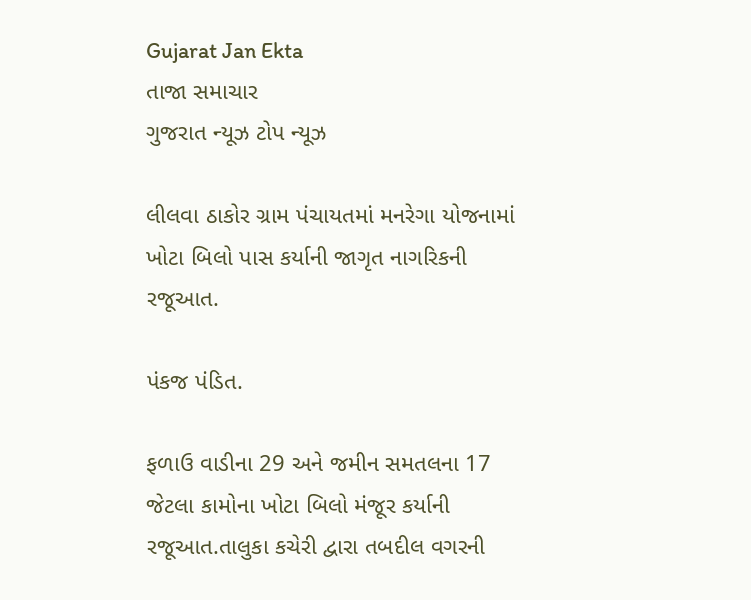Gujarat Jan Ekta
તાજા સમાચાર
ગુજરાત ન્યૂઝ ટોપ ન્યૂઝ

લીલવા ઠાકોર ગ્રામ પંચાયતમાં મનરેગા યોજનામાં ખોટા બિલો પાસ કર્યાની જાગૃત નાગરિકની રજૂઆત.

પંકજ પંડિત.

ફળાઉ વાડીના 29 અને જમીન સમતલના 17 જેટલા કામોના ખોટા બિલો મંજૂર કર્યાની રજૂઆત.તાલુકા કચેરી દ્વારા તબદીલ વગરની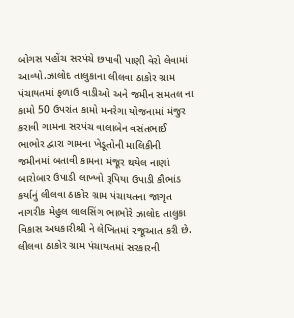બોગસ પહોંચ સરપંચે છપાવી પાણી વેરો લેવામાં આવ્યો.ઝાલોદ તાલુકાના લીલવા ઠાકોર ગ્રામ પંચાયતમાં ફળાઉ વાડીઓ અને જમીન સમતલ ના કામો 50 ઉપરાંત કામો મનરેગા યોજનામાં મંજુર કરાવી ગામના સરપંચ વાલાબેન વસંતભાઈ ભાભોર દ્વારા ગામના ખેડૂતોની માલિકીની જમીનમાં બતાવી કામના મંજૂર થયેલ નાણાં બારોબાર ઉપાડી લાખ્ખો રૂપિયા ઉપાડી કૌભાંડ કર્યાનું લીલવા ઠાકોર ગ્રામ પંચાયતના જાગૃત નાગરીક મેહુલ લાલસિંગ ભાભોરે ઝાલોદ તાલુકા વિકાસ અધકારીશ્રી ને લેખિતમાં રજૂઆત કરી છે. લીલવા ઠાકોર ગ્રામ પંચાયતમાં સરકારની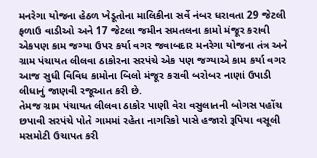મનરેગા યોજના હેઠળ ખેડૂતોના માલિકીના સર્વે નંબર ધરાવતા 29 જેટલી ફળાઉ વાડીઓ અને 17 જેટલા જમીન સમતલના કામો મંજૂર કરાવી એકપણ કામ જગ્યા ઉપર કર્યા વગર જવાબદાર મનરેગા યોજના તંત્ર અને ગ્રામ પંચાયત લીલવા ઠાકોરના સરપંચે એક પણ જગ્યાએ કામ કર્યા વગર આજ સુધી વિવિધ કામોના બિલો મંજૂર કરાવી બરોબર નાણાં ઉપાડી લીધાનું જાણવી રજૂઆત કરી છે.
તેમજ ગ્રામ પંચાયત લીલવા ઠાકોર પાણી વેરા વસુલાતની બોગસ પહોંચ છપાવી સરપંચે પોતે ગામમાં રહેતા નાગરિકો પાસે હજારો રૂપિયા વસૂલી મસમોટી ઉચાપત કરી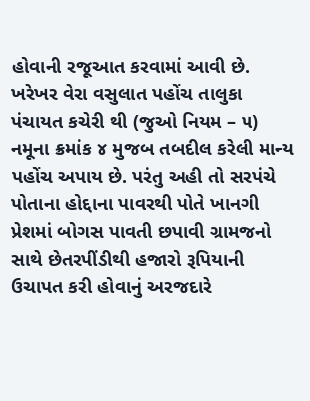હોવાની રજૂઆત કરવામાં આવી છે. ખરેખર વેરા વસુલાત પહોંચ તાલુકા પંચાયત કચેરી થી (જુઓ નિયમ – ૫) નમૂના ક્રમાંક ૪ મુજબ તબદીલ કરેલી માન્ય પહોંચ અપાય છે. પરંતુ અહી તો સરપંચે પોતાના હોદ્દાના પાવરથી પોતે ખાનગી પ્રેશમાં બોગસ પાવતી છપાવી ગ્રામજનો સાથે છેતરપીંડીથી હજારો રૂપિયાની ઉચાપત કરી હોવાનું અરજદારે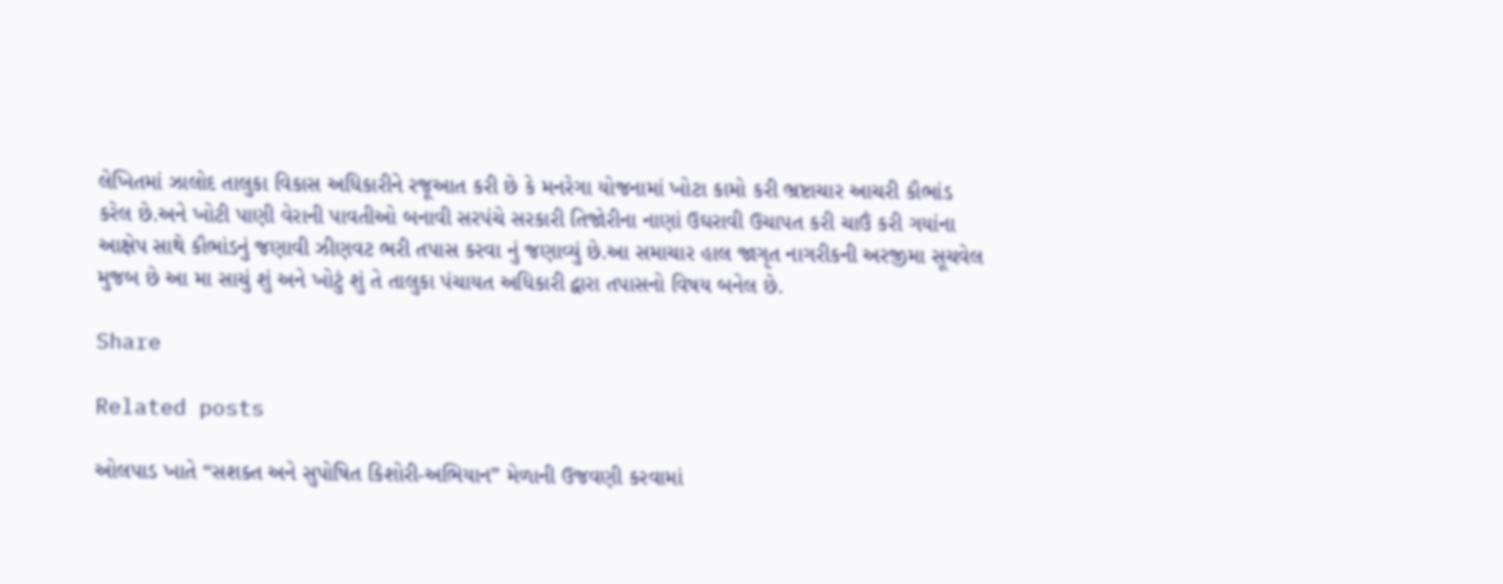લેખિતમાં ઝાલોદ તાલુકા વિકાસ અધિકારીને રજૂઆત કરી છે કે મનરેગા યોજનામાં ખોટા કામો કરી ભ્રષ્ટાચાર આચરી કૌભાંડ કરેલ છે.અને ખોટી પાણી વેરાની પાવતીઓ બનાવી સરપંચે સરકારી તિજોરીના નાણાં ઉઘરાવી ઉચાપત કરી ચાઉં કરી ગયાંના આક્ષેપ સાથે કૌભાંડનું જણાવી ઝીણવટ ભરી તપાસ કરવા નું જણાવ્યું છે.આ સમાચાર હાલ જાગૃત નાગરીકની અરજીમા સૂચવેલ મુજબ છે આ મા સાચું શું અને ખોટું શું તે તાલુકા પંચાયત અધિકારી દ્વારા તપાસનો વિષય બનેલ છે.

Share

Related posts

ઓલપાડ ખાતે “સશક્ત અને સુપોષિત કિશોરી-અભિયાન” મેળાની ઉજવણી કરવામાં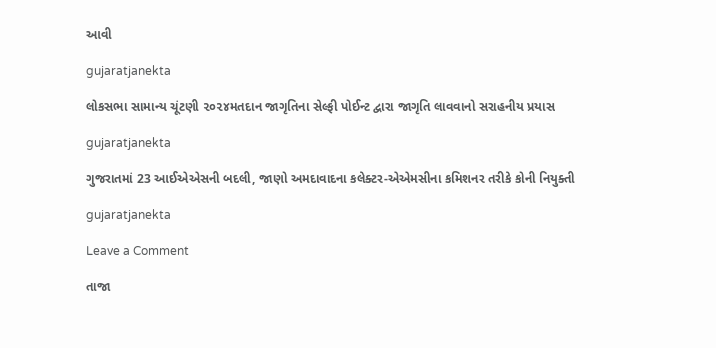આવી

gujaratjanekta

લોકસભા સામાન્ય ચૂંટણી ૨૦૨૪મતદાન જાગૃતિના સેલ્ફી પોઈન્ટ દ્વારા જાગૃતિ લાવવાનો સરાહનીય પ્રયાસ

gujaratjanekta

ગુજરાતમાં 23 આઈએએસની બદલી, જાણો અમદાવાદના કલેક્ટર-એએમસીના કમિશનર તરીકે કોની નિયુક્તી

gujaratjanekta

Leave a Comment

તાજા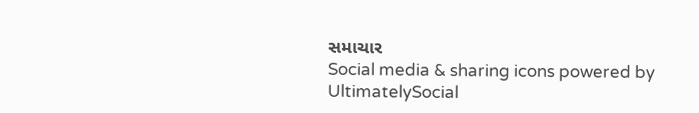સમાચાર
Social media & sharing icons powered by UltimatelySocial